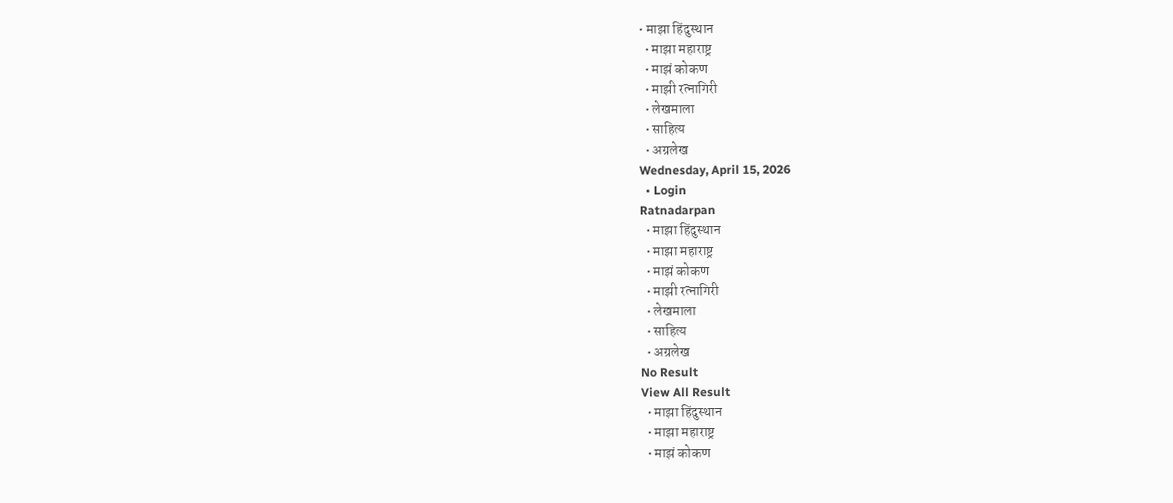• माझा हिंदुस्थान
  • माझा महाराष्ट्र
  • माझं कोकण
  • माझी रत्नागिरी
  • लेखमाला
  • साहित्य
  • अग्रलेख
Wednesday, April 15, 2026
  • Login
Ratnadarpan
  • माझा हिंदुस्थान
  • माझा महाराष्ट्र
  • माझं कोकण
  • माझी रत्नागिरी
  • लेखमाला
  • साहित्य
  • अग्रलेख
No Result
View All Result
  • माझा हिंदुस्थान
  • माझा महाराष्ट्र
  • माझं कोकण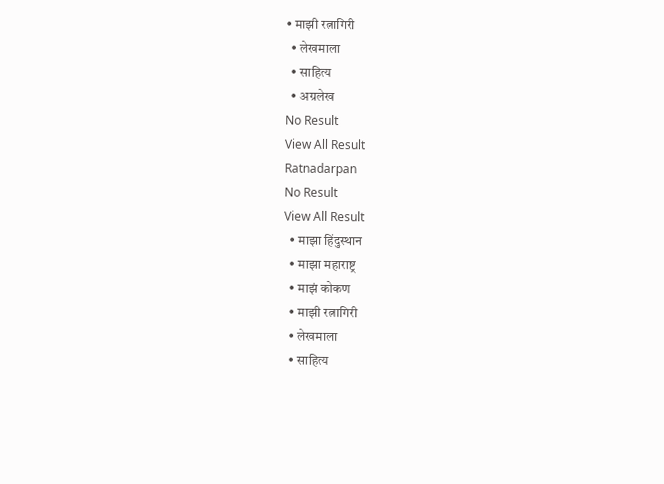• माझी रत्नागिरी
  • लेखमाला
  • साहित्य
  • अग्रलेख
No Result
View All Result
Ratnadarpan
No Result
View All Result
  • माझा हिंदुस्थान
  • माझा महाराष्ट्र
  • माझं कोकण
  • माझी रत्नागिरी
  • लेखमाला
  • साहित्य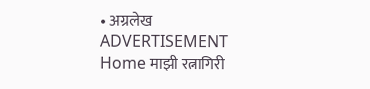• अग्रलेख
ADVERTISEMENT
Home माझी रत्नागिरी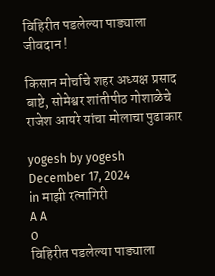विहिरीत पडलेल्या पाड्याला जीवदान !

किसान मोर्चाचे शहर अध्यक्ष प्रसाद बाष्टे, सोमेश्वर शांतीपीठ गोशाळेचे राजेश आयरे यांचा मोलाचा पुढाकार

yogesh by yogesh
December 17, 2024
in माझी रत्नागिरी
A A
0
विहिरीत पडलेल्या पाड्याला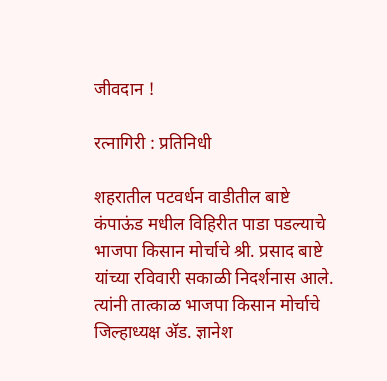जीवदान !

रत्नागिरी : प्रतिनिधी

शहरातील पटवर्धन वाडीतील बाष्टे कंपाऊंड मधील विहिरीत पाडा पडल्याचे भाजपा किसान मोर्चाचे श्री. प्रसाद बाष्टे यांच्या रविवारी सकाळी निदर्शनास आले. त्यांनी तात्काळ भाजपा किसान मोर्चाचे जिल्हाध्यक्ष अ‍ॅड. ज्ञानेश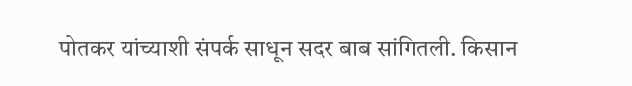पोतकर यांच्याशी संपर्क साधून सदर बाब सांगितली. किसान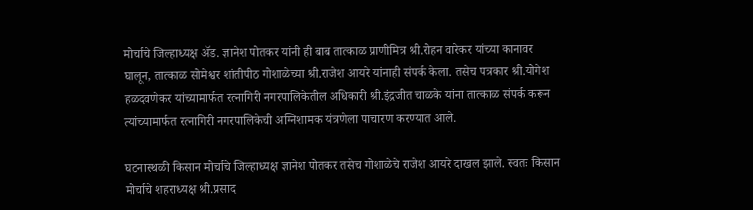मोर्चाचे जिल्हाध्यक्ष अ‍ॅड. ज्ञानेश पोतकर यांनी ही बाब तात्काळ प्राणीमित्र श्री.रोहन वारेकर यांच्या कानावर घालून, तात्काळ सोमेश्वर शांतीपीठ गोशाळेच्या श्री.राजेश आयरे यांनाही संपर्क केला. तसेच पत्रकार श्री.योगेश हळदवणेकर यांच्यामार्फत रत्नागिरी नगरपालिकेतील अधिकारी श्री.इंद्रजीत चाळके यांना तात्काळ संपर्क करून त्यांच्यामार्फत रत्नागिरी नगरपालिकेची अग्निशामक यंत्रणेला पाचारण करण्यात आले.

घटनास्थळी किसान मोर्चाचे जिल्हाध्यक्ष ज्ञानेश पोतकर तसेच गोशाळेचे राजेश आयरे दाखल झाले. स्वतः किसान मोर्चाचे शहराध्यक्ष श्री.प्रसाद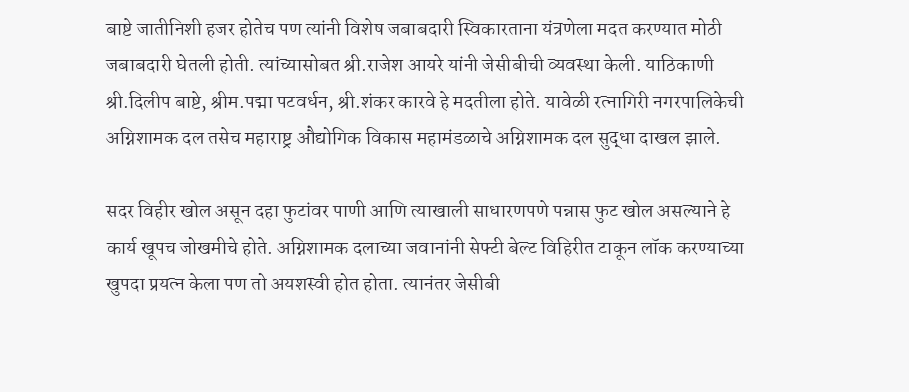बाष्टे जातीनिशी हजर होतेच पण त्यांनी विशेष जबाबदारी स्विकारताना यंत्रणेला मदत करण्यात मोठी जबाबदारी घेतली होती. त्यांच्यासोबत श्री.राजेश आयरे यांनी जेसीबीची व्यवस्था केली. याठिकाणी श्री.दिलीप बाष्टे, श्रीम.पद्मा पटवर्धन, श्री.शंकर कारवे हे मदतीला होते. यावेळी रत्नागिरी नगरपालिकेची अग्निशामक दल तसेच महाराष्ट्र औद्योगिक विकास महामंडळाचे अग्निशामक दल सुद्धा दाखल झाले.

सदर विहीर खोल असून दहा फुटांवर पाणी आणि त्याखाली साधारणपणे पन्नास फुट खोल असल्याने हे कार्य खूपच जोखमीचे होते. अग्निशामक दलाच्या जवानांनी सेफ्टी बेल्ट विहिरीत टाकून लॉक करण्याच्या खुपदा प्रयत्न केला पण तो अयशस्वी होत होता. त्यानंतर जेसीबी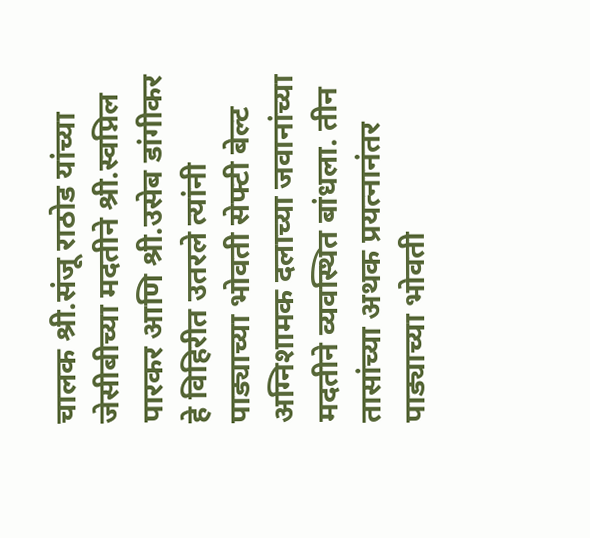चालक श्री.संजू राठोड यांच्या जेसीबीच्या मदतीने श्री.स्वप्निल पारकर आणि श्री.उसेब डांगीकर हे विहिरीत उतरले त्यांनी पाड्याच्या भोवती सेफ्टी बेल्ट अग्निशामक दलाच्या जवानांच्या मदतीने व्यवस्थित बांधला. तीन तासांच्या अथक प्रयत्नानंतर पाड्याच्या भोवती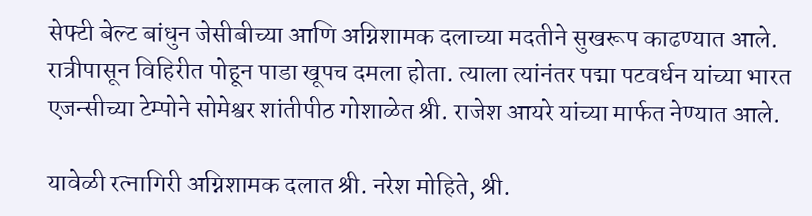सेफ्टी बेल्ट बांधुन जेसीबीच्या आणि अग्निशामक दलाच्या मदतीने सुखरूप काढण्यात आले. रात्रीपासून विहिरीत पोहून पाडा खूपच दमला होता. त्याला त्यांनंतर पद्मा पटवर्धन यांच्या भारत एजन्सीच्या टेम्पोने सोमेश्वर शांतीपीठ गोशाळेत श्री. राजेश आयरे यांच्या मार्फत नेण्यात आले.

यावेळी रत्नागिरी अग्निशामक दलात श्री. नरेश मोहिते, श्री.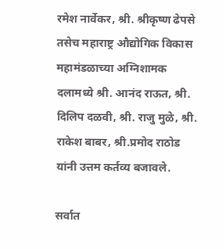रमेश नार्वेकर, श्री. श्रीकृष्ण ढेपसे तसेच महाराष्ट्र औद्योगिक विकास महामंडळाच्या अग्निशामक दलामध्ये श्री. आनंद राऊत, श्री. दिलिप दळवी, श्री. राजु मुळे, श्री. राकेश बाबर, श्री.प्रमोद राठोड यांनी उत्तम कर्तव्य बजावले.

सर्वात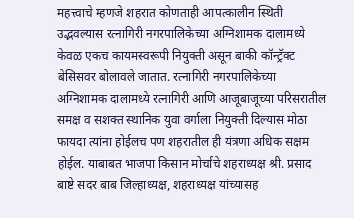महत्त्वाचे म्हणजे शहरात कोणताही आपत्कालीन स्थिती उद्भवल्यास रत्नागिरी नगरपालिकेच्या अग्निशामक दालामध्ये केवळ एकच कायमस्वरूपी नियुक्ती असून बाकी कॉन्ट्रॅक्ट बेसिसवर बोलावले जातात. रत्नागिरी नगरपालिकेच्या अग्निशामक दालामध्ये रत्नागिरी आणि आजूबाजूच्या परिसरातील समक्ष व सशक्त स्थानिक युवा वर्गाला नियुक्ती दिल्यास मोठा फायदा त्यांना होईलच पण शहरातील ही यंत्रणा अधिक सक्षम होईल. याबाबत भाजपा किसान मोर्चाचे शहराध्यक्ष श्री. प्रसाद बाष्टे सदर बाब जिल्हाध्यक्ष, शहराध्यक्ष यांच्यासह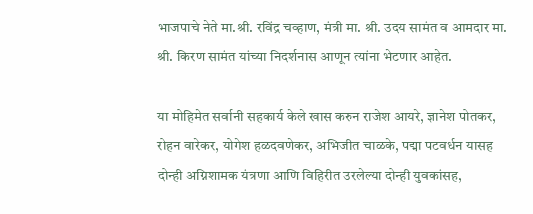भाजपाचे नेते मा.श्री. रविंद्र चव्हाण, मंत्री मा. श्री. उदय सामंत व आमदार मा. श्री. किरण सामंत यांच्या निदर्शनास आणून त्यांना भेटणार आहेत.

या मोहिमेत सर्वानी सहकार्य केले खास करुन राजेश आयरे, ज्ञानेश पोतकर, रोहन वारेकर, योगेश हळदवणेकर, अभिजीत चाळके, पद्मा पटवर्धन यासह दोन्ही अग्निशामक यंत्रणा आणि विहिरीत उरलेल्या दोन्ही युवकांसह,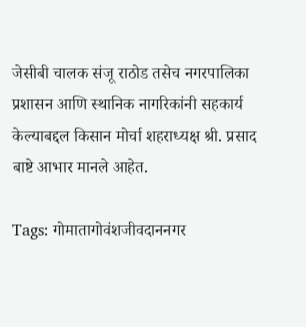जेसीबी चालक संजू राठोड तसेच नगरपालिका प्रशासन आणि स्थानिक नागरिकांनी सहकार्य केल्याबद्दल किसान मोर्चा शहराध्यक्ष श्री. प्रसाद बाष्टे आभार मानले आहेत.

Tags: गोमातागोवंशजीवदाननगर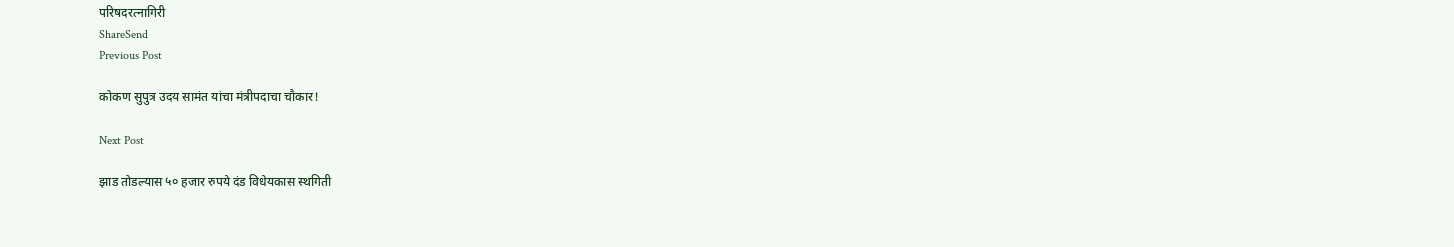परिषदरत्नागिरी
ShareSend
Previous Post

कोकण सुपुत्र उदय सामंत यांचा मंत्रीपदाचा चौकार!

Next Post

झाड तोडल्यास ५० हजार रुपये दंड विधेयकास स्थगिती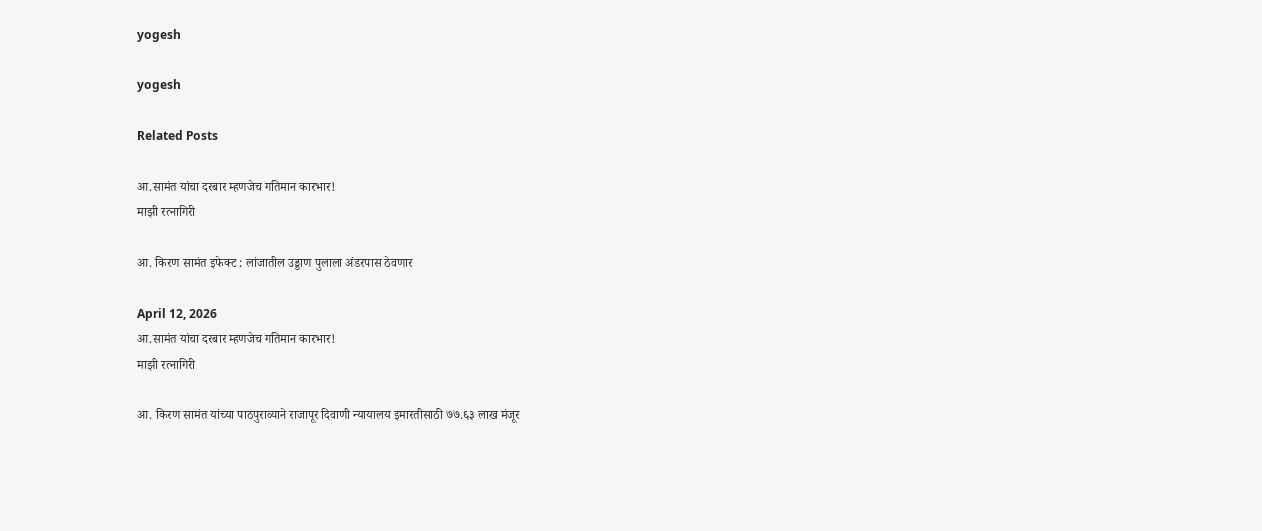yogesh

yogesh

Related Posts

आ.सामंत यांचा दरबार म्हणजेच गतिमान कारभार!
माझी रत्नागिरी

आ. किरण सामंत इफेक्ट : लांजातील उड्डाण पुलाला अंडरपास ठेवणार

April 12, 2026
आ.सामंत यांचा दरबार म्हणजेच गतिमान कारभार!
माझी रत्नागिरी

आ. किरण सामंत यांच्या पाठपुराव्याने राजापूर दिवाणी न्यायालय इमारतीसाठी ७७.६३ लाख मंजूर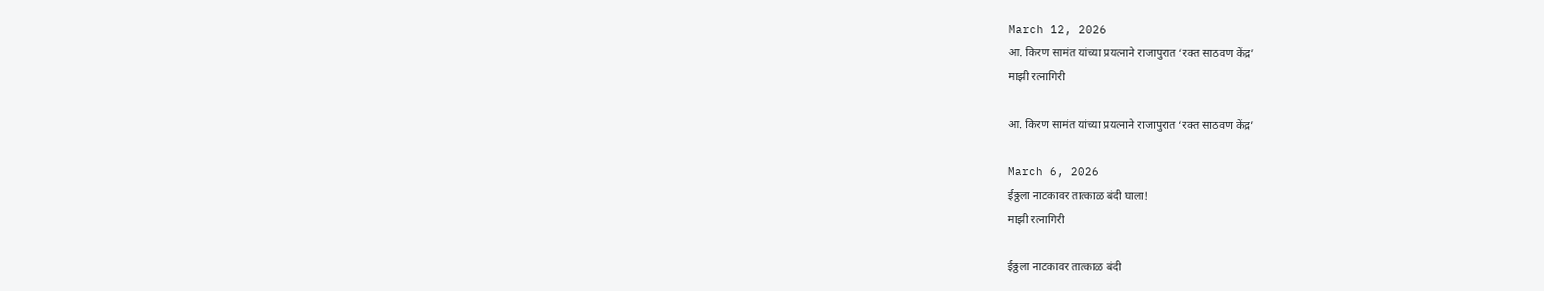March 12, 2026
आ. किरण सामंत यांच्या प्रयत्नाने राजापुरात ‘रक्त साठवण केंद्र’
माझी रत्नागिरी

आ. किरण सामंत यांच्या प्रयत्नाने राजापुरात ‘रक्त साठवण केंद्र’

March 6, 2026
ईठ्ठला नाटकावर तात्काळ बंदी घाला!
माझी रत्नागिरी

ईठ्ठला नाटकावर तात्काळ बंदी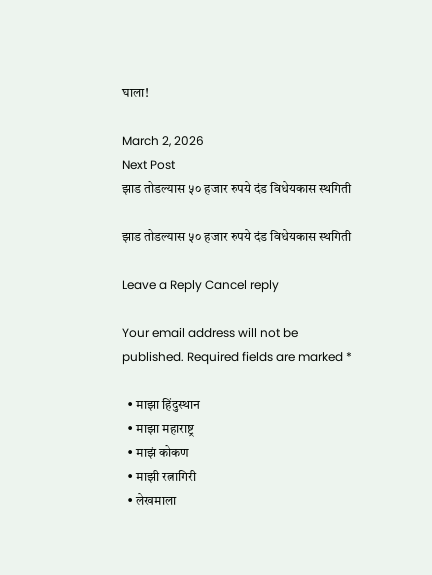घाला!

March 2, 2026
Next Post
झाड तोडल्यास ५० हजार रुपये दंड विधेयकास स्थगिती

झाड तोडल्यास ५० हजार रुपये दंड विधेयकास स्थगिती

Leave a Reply Cancel reply

Your email address will not be published. Required fields are marked *

  • माझा हिंदुस्थान
  • माझा महाराष्ट्र
  • माझं कोकण
  • माझी रत्नागिरी
  • लेखमाला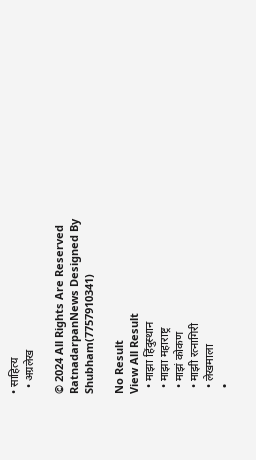• साहित्य
  • अग्रलेख

© 2024 All Rights Are Reserved RatnadarpanNews Designed By Shubham(7757910341)

No Result
View All Result
  • माझा हिंदुस्थान
  • माझा महाराष्ट्र
  • माझं कोकण
  • माझी रत्नागिरी
  • लेखमाला
  •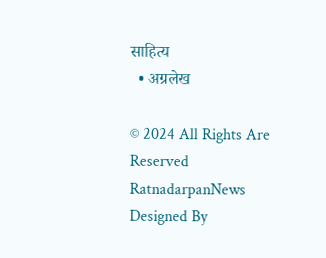साहित्य
  • अग्रलेख

© 2024 All Rights Are Reserved RatnadarpanNews Designed By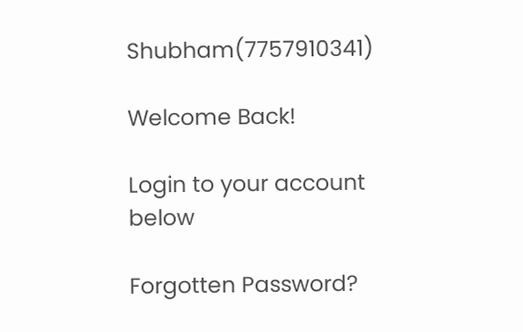Shubham(7757910341)

Welcome Back!

Login to your account below

Forgotten Password?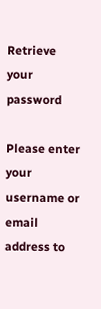Retrieve your password

Please enter your username or email address to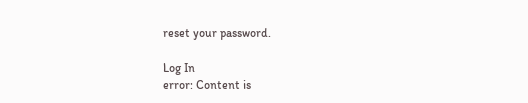reset your password.

Log In
error: Content is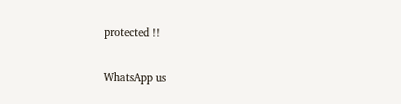protected !!

WhatsApp us